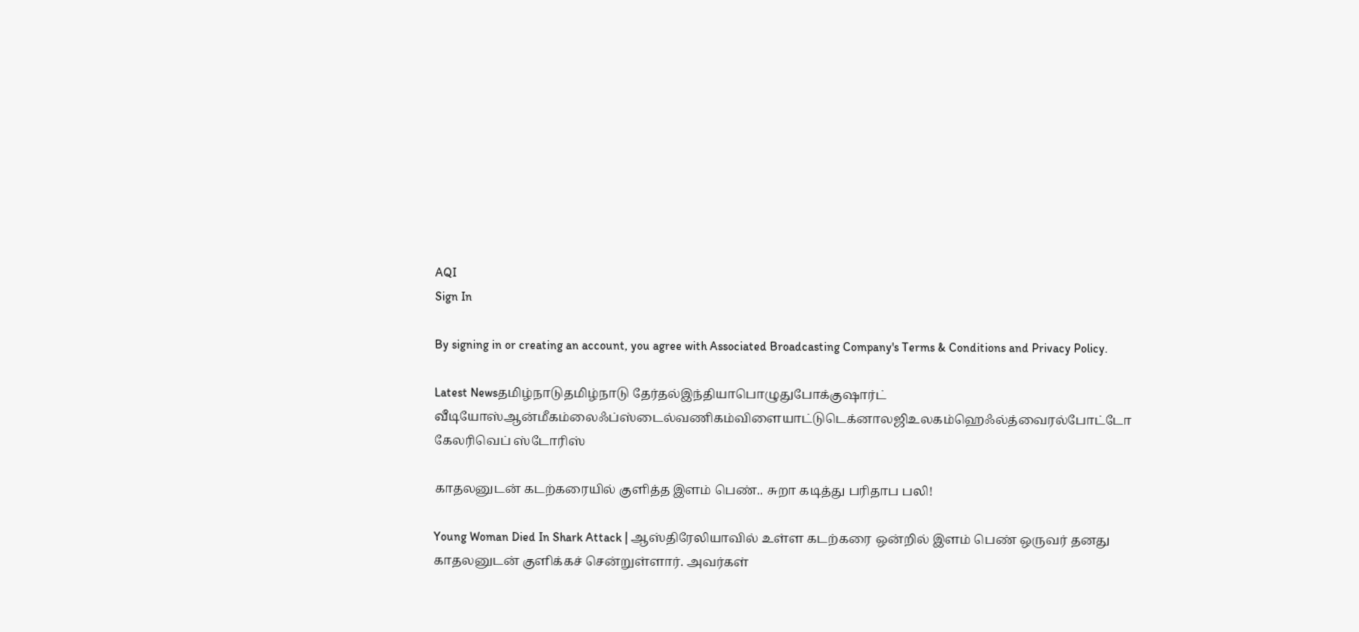AQI
Sign In

By signing in or creating an account, you agree with Associated Broadcasting Company's Terms & Conditions and Privacy Policy.

Latest Newsதமிழ்நாடுதமிழ்நாடு தேர்தல்இந்தியாபொழுதுபோக்குஷார்ட் வீடியோஸ்ஆன்மீகம்லைஃப்ஸ்டைல்வணிகம்விளையாட்டுடெக்னாலஜிஉலகம்ஹெஃல்த்வைரல்போட்டோ கேலரிவெப் ஸ்டோரிஸ்

காதலனுடன் கடற்கரையில் குளித்த இளம் பெண்.. சுறா கடித்து பரிதாப பலி!

Young Woman Died In Shark Attack | ஆஸ்திரேலியாவில் உள்ள கடற்கரை ஒன்றில் இளம் பெண் ஒருவர் தனது காதலனுடன் குளிக்கச் சென்றுள்ளார். அவர்கள்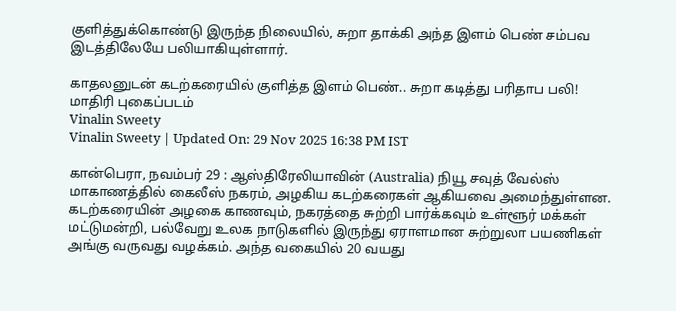குளித்துக்கொண்டு இருந்த நிலையில், சுறா தாக்கி அந்த இளம் பெண் சம்பவ இடத்திலேயே பலியாகியுள்ளார்.

காதலனுடன் கடற்கரையில் குளித்த இளம் பெண்.. சுறா கடித்து பரிதாப பலி!
மாதிரி புகைப்படம்
Vinalin Sweety
Vinalin Sweety | Updated On: 29 Nov 2025 16:38 PM IST

கான்பெரா, நவம்பர் 29 : ஆஸ்திரேலியாவின் (Australia) நியூ சவுத் வேல்ஸ் மாகாணத்தில் கைலீஸ் நகரம், அழகிய கடற்கரைகள் ஆகியவை அமைந்துள்ளன. கடற்கரையின் அழகை காணவும், நகரத்தை சுற்றி பார்க்கவும் உள்ளூர் மக்கள் மட்டுமன்றி, பல்வேறு உலக நாடுகளில் இருந்து ஏராளமான சுற்றுலா பயணிகள் அங்கு வருவது வழக்கம். அந்த வகையில் 20 வயது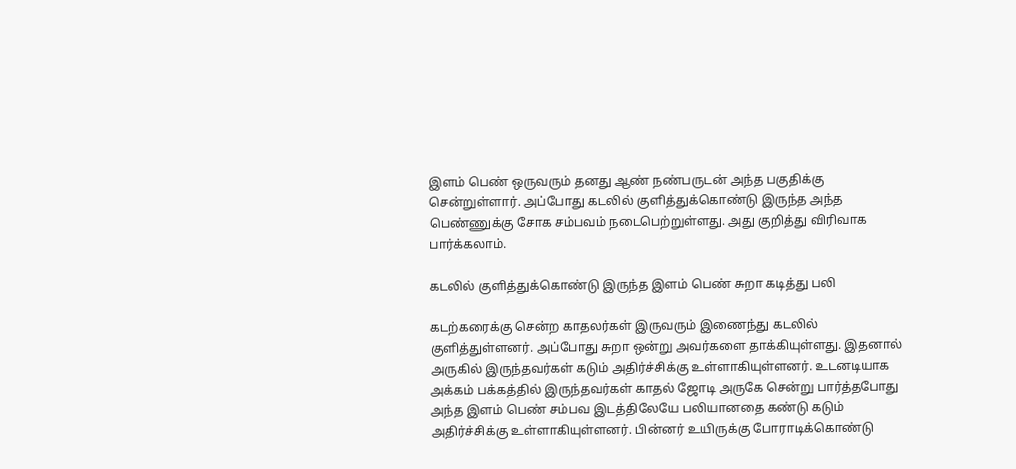இளம் பெண் ஒருவரும் தனது ஆண் நண்பருடன் அந்த பகுதிக்கு சென்றுள்ளார். அப்போது கடலில் குளித்துக்கொண்டு இருந்த அந்த பெண்ணுக்கு சோக சம்பவம் நடைபெற்றுள்ளது. அது குறித்து விரிவாக பார்க்கலாம்.

கடலில் குளித்துக்கொண்டு இருந்த இளம் பெண் சுறா கடித்து பலி

கடற்கரைக்கு சென்ற காதலர்கள் இருவரும் இணைந்து கடலில் குளித்துள்ளனர். அப்போது சுறா ஒன்று அவர்களை தாக்கியுள்ளது. இதனால் அருகில் இருந்தவர்கள் கடும் அதிர்ச்சிக்கு உள்ளாகியுள்ளனர். உடனடியாக அக்கம் பக்கத்தில் இருந்தவர்கள் காதல் ஜோடி அருகே சென்று பார்த்தபோது அந்த இளம் பெண் சம்பவ இடத்திலேயே பலியானதை கண்டு கடும் அதிர்ச்சிக்கு உள்ளாகியுள்ளனர். பின்னர் உயிருக்கு போராடிக்கொண்டு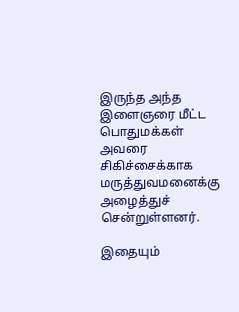இருந்த அந்த இளைஞரை மீட்ட பொதுமக்கள் அவரை சிகிச்சைக்காக மருத்துவமனைக்கு அழைத்துச் சென்றுள்ளனர்.

இதையும்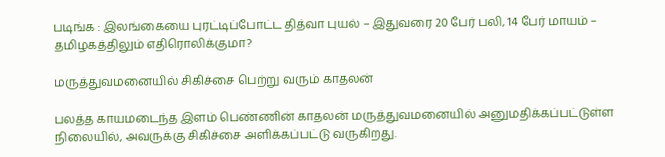படிங்க : இலங்கையை புரட்டிப்போட்ட தித்வா புயல் – இதுவரை 20 பேர் பலி, 14 பேர் மாயம் – தமிழகத்திலும் எதிரொலிக்குமா?

மருத்துவமனையில் சிகிச்சை பெற்று வரும் காதலன்

பலத்த காயமடைந்த இளம் பெண்ணின் காதலன் மருத்துவமனையில் அனுமதிக்கப்பட்டுள்ள நிலையில், அவருக்கு சிகிச்சை அளிக்கப்பட்டு வருகிறது.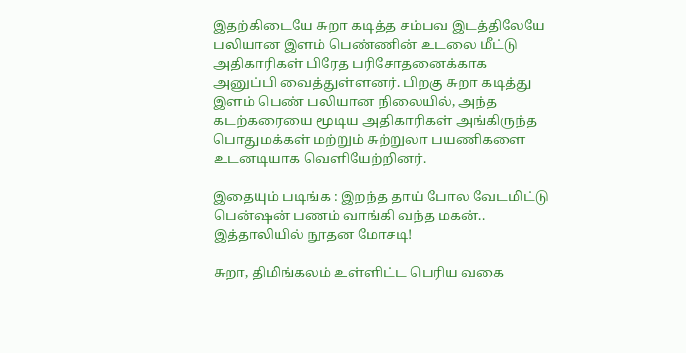இதற்கிடையே சுறா கடித்த சம்பவ இடத்திலேயே பலியான இளம் பெண்ணின் உடலை மீட்டு அதிகாரிகள் பிரேத பரிசோதனைக்காக அனுப்பி வைத்துள்ளனர். பிறகு சுறா கடித்து இளம் பெண் பலியான நிலையில், அந்த கடற்கரையை மூடிய அதிகாரிகள் அங்கிருந்த பொதுமக்கள் மற்றும் சுற்றுலா பயணிகளை உடனடியாக வெளியேற்றினர்.

இதையும் படிங்க : இறந்த தாய் போல வேடமிட்டு பென்ஷன் பணம் வாங்கி வந்த மகன்.. இத்தாலியில் நூதன மோசடி!

சுறா, திமிங்கலம் உள்ளிட்ட பெரிய வகை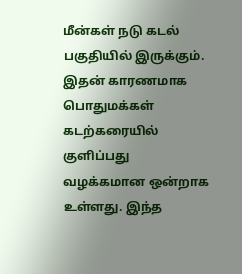மீன்கள் நடு கடல் பகுதியில் இருக்கும். இதன் காரணமாக பொதுமக்கள் கடற்கரையில் குளிப்பது வழக்கமான ஒன்றாக உள்ளது. இந்த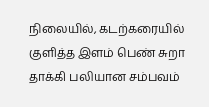நிலையில், கடற்கரையில் குளித்த இளம் பெண் சுறா தாக்கி பலியான சம்பவம்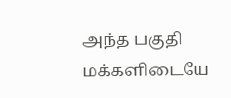அந்த பகுதி மக்களிடையே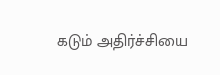கடும் அதிர்ச்சியை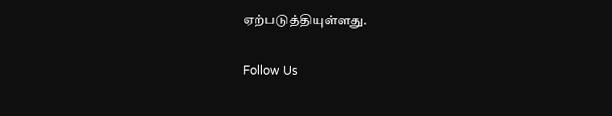ஏற்படுத்தியுள்ளது.

Follow Us